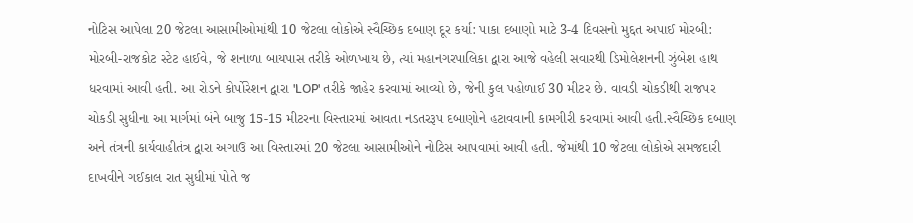નોટિસ આપેલા 20 જેટલા આસામીઓમાંથી 10 જેટલા લોકોએ સ્વૈચ્છિક દબાણ દૂર કર્યા: પાકા દબાણો માટે 3-4 દિવસનો મુદ્દત અપાઈ મોરબી: મોરબી-રાજકોટ સ્ટેટ હાઈવે, જે શનાળા બાયપાસ તરીકે ઓળખાય છે, ત્યાં મહાનગરપાલિકા દ્વારા આજે વહેલી સવારથી ડિમોલેશનની ઝુંબેશ હાથ ધરવામાં આવી હતી. આ રોડને કોર્પોરેશન દ્વારા 'LOP' તરીકે જાહેર કરવામાં આવ્યો છે, જેની કુલ પહોળાઈ 30 મીટર છે. વાવડી ચોકડીથી રાજપર ચોકડી સુધીના આ માર્ગમાં બંને બાજુ 15-15 મીટરના વિસ્તારમાં આવતા નડતરરૂપ દબાણોને હટાવવાની કામગીરી કરવામાં આવી હતી.સ્વૈચ્છિક દબાણ અને તંત્રની કાર્યવાહીતંત્ર દ્વારા અગાઉ આ વિસ્તારમાં 20 જેટલા આસામીઓને નોટિસ આપવામાં આવી હતી. જેમાંથી 10 જેટલા લોકોએ સમજદારી દાખવીને ગઈકાલ રાત સુધીમાં પોતે જ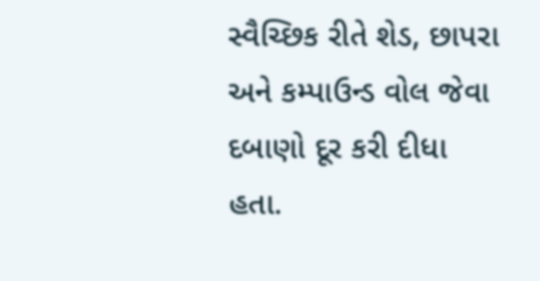સ્વૈચ્છિક રીતે શેડ, છાપરા અને કમ્પાઉન્ડ વોલ જેવા દબાણો દૂર કરી દીધા હતા.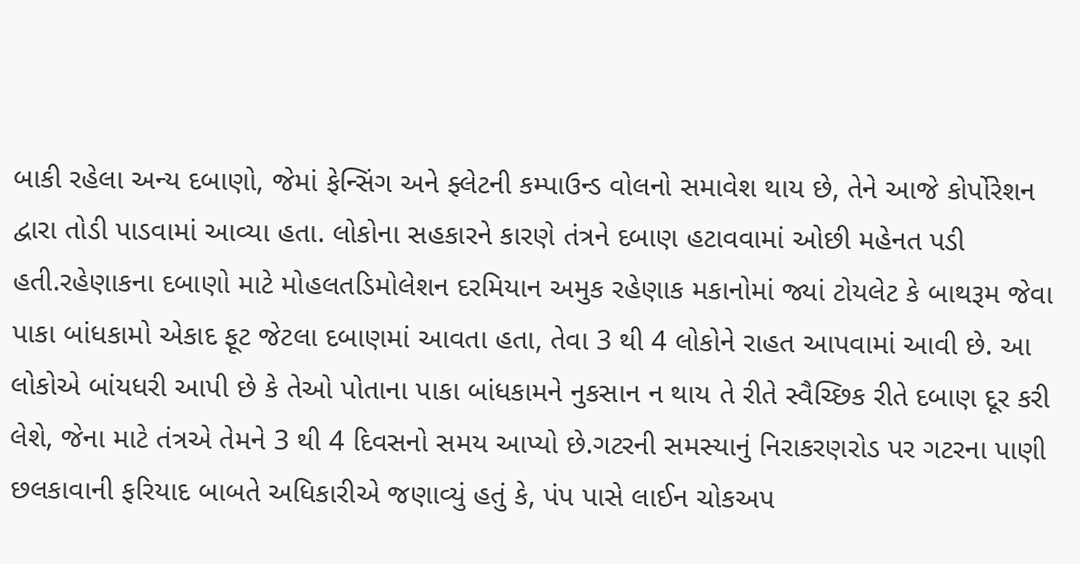બાકી રહેલા અન્ય દબાણો, જેમાં ફેન્સિંગ અને ફ્લેટની કમ્પાઉન્ડ વોલનો સમાવેશ થાય છે, તેને આજે કોર્પોરેશન દ્વારા તોડી પાડવામાં આવ્યા હતા. લોકોના સહકારને કારણે તંત્રને દબાણ હટાવવામાં ઓછી મહેનત પડી હતી.રહેણાકના દબાણો માટે મોહલતડિમોલેશન દરમિયાન અમુક રહેણાક મકાનોમાં જ્યાં ટોયલેટ કે બાથરૂમ જેવા પાકા બાંધકામો એકાદ ફૂટ જેટલા દબાણમાં આવતા હતા, તેવા 3 થી 4 લોકોને રાહત આપવામાં આવી છે. આ લોકોએ બાંયધરી આપી છે કે તેઓ પોતાના પાકા બાંધકામને નુકસાન ન થાય તે રીતે સ્વૈચ્છિક રીતે દબાણ દૂર કરી લેશે, જેના માટે તંત્રએ તેમને 3 થી 4 દિવસનો સમય આપ્યો છે.ગટરની સમસ્યાનું નિરાકરણરોડ પર ગટરના પાણી છલકાવાની ફરિયાદ બાબતે અધિકારીએ જણાવ્યું હતું કે, પંપ પાસે લાઈન ચોકઅપ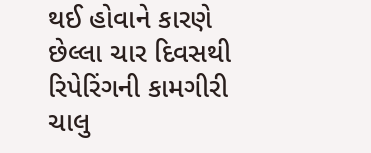થઈ હોવાને કારણે છેલ્લા ચાર દિવસથી રિપેરિંગની કામગીરી ચાલુ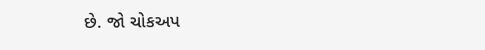છે. જો ચોકઅપ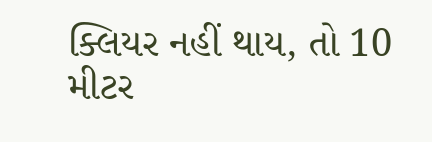ક્લિયર નહીં થાય, તો 10 મીટર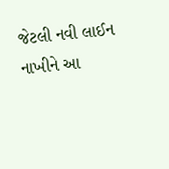જેટલી નવી લાઈન નાખીને આ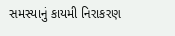સમસ્યાનું કાયમી નિરાકરણ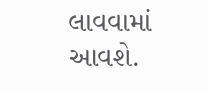લાવવામાં આવશે.